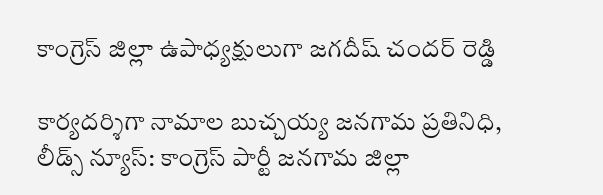కాంగ్రెస్ జిల్లా ఉపాధ్యక్షులుగా జగదీష్ చందర్ రెడ్డి

కార్యదర్శిగా నామాల బుచ్చయ్య జనగామ ప్రతినిధి, లీడ్స్ న్యూస్: కాంగ్రెస్ పార్టీ జనగామ జిల్లా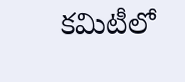కమిటీలో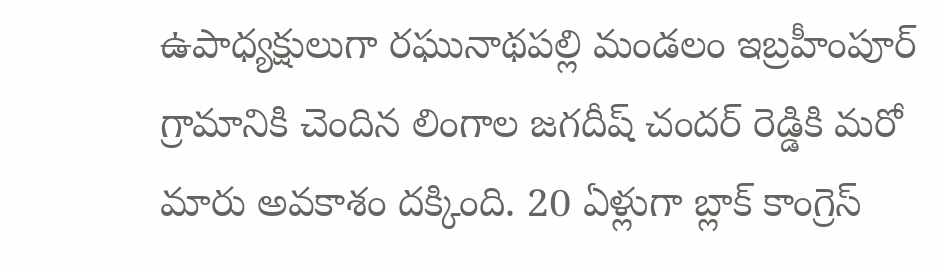ఉపాధ్యక్షులుగా రఘునాథపల్లి మండలం ఇబ్రహీంపూర్ గ్రామానికి చెందిన లింగాల జగదీష్ చందర్ రెడ్డికి మరో మారు అవకాశం దక్కింది. 20 ఏళ్లుగా బ్లాక్ కాంగ్రెస్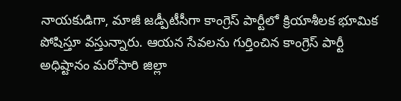నాయకుడిగా, మాజీ జడ్పీటీసీగా కాంగ్రెస్ పార్టీలో క్రియాశీలక భూమిక పోషిస్తూ వస్తున్నారు. ఆయన సేవలను గుర్తించిన కాంగ్రెస్ పార్టీ అధిష్టానం మరోసారి జిల్లా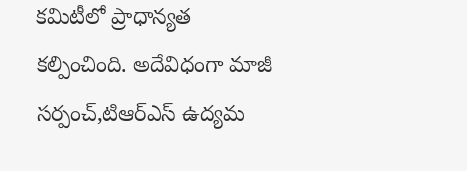కమిటీలో ప్రాధాన్యత కల్పించింది. అదేవిధంగా మాజీ సర్పంచ్,టిఆర్ఎస్ ఉద్యమ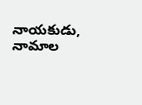నాయకుడు, నామాల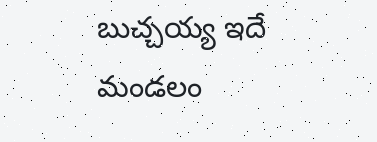బుచ్చయ్య ఇదే మండలం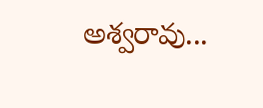అశ్వరావు...